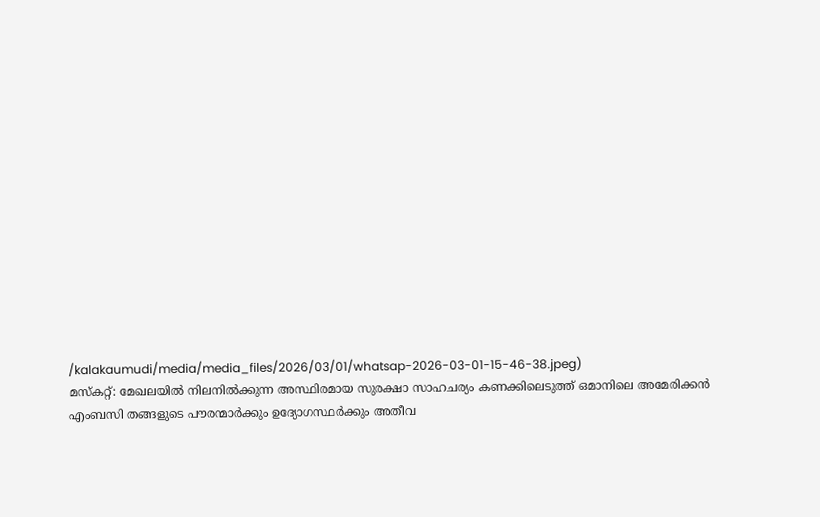/kalakaumudi/media/media_files/2026/03/01/whatsap-2026-03-01-15-46-38.jpeg)
മസ്കറ്റ്: മേഖലയിൽ നിലനിൽക്കുന്ന അസ്ഥിരമായ സുരക്ഷാ സാഹചര്യം കണക്കിലെടുത്ത് ഒമാനിലെ അമേരിക്കൻ എംബസി തങ്ങളുടെ പൗരന്മാർക്കും ഉദ്യോഗസ്ഥർക്കും അതീവ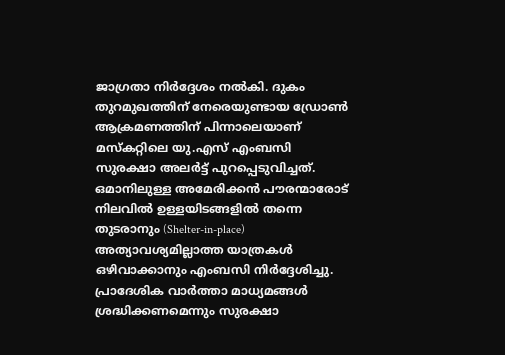ജാഗ്രതാ നിർദ്ദേശം നൽകി. ദുകം തുറമുഖത്തിന് നേരെയുണ്ടായ ഡ്രോൺ ആക്രമണത്തിന് പിന്നാലെയാണ് മസ്കറ്റിലെ യു.എസ് എംബസി സുരക്ഷാ അലർട്ട് പുറപ്പെടുവിച്ചത്.
ഒമാനിലുള്ള അമേരിക്കൻ പൗരന്മാരോട് നിലവിൽ ഉള്ളയിടങ്ങളിൽ തന്നെ തുടരാനും (Shelter-in-place) അത്യാവശ്യമില്ലാത്ത യാത്രകൾ ഒഴിവാക്കാനും എംബസി നിർദ്ദേശിച്ചു. പ്രാദേശിക വാർത്താ മാധ്യമങ്ങൾ ശ്രദ്ധിക്കണമെന്നും സുരക്ഷാ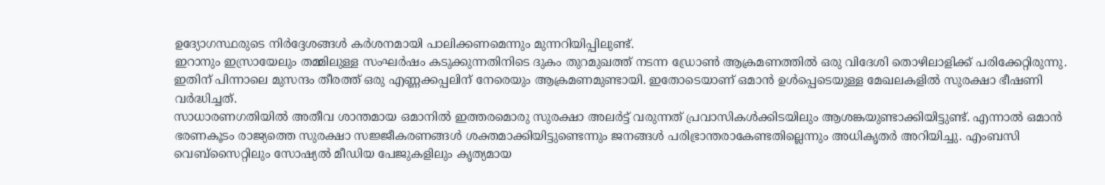ഉദ്യോഗസ്ഥരുടെ നിർദ്ദേശങ്ങൾ കർശനമായി പാലിക്കണമെന്നും മുന്നറിയിപ്പിലുണ്ട്.
ഇറാനും ഇസ്രായേലും തമ്മിലുള്ള സംഘർഷം കടുക്കുന്നതിനിടെ ദുകം തുറമുഖത്ത് നടന്ന ഡ്രോൺ ആക്രമണത്തിൽ ഒരു വിദേശി തൊഴിലാളിക്ക് പരിക്കേറ്റിരുന്നു. ഇതിന് പിന്നാലെ മുസന്ദം തീരത്ത് ഒരു എണ്ണക്കപ്പലിന് നേരെയും ആക്രമണമുണ്ടായി. ഇതോടെയാണ് ഒമാൻ ഉൾപ്പെടെയുള്ള മേഖലകളിൽ സുരക്ഷാ ഭീഷണി വർദ്ധിച്ചത്.
സാധാരണഗതിയിൽ അതീവ ശാന്തമായ ഒമാനിൽ ഇത്തരമൊരു സുരക്ഷാ അലർട്ട് വരുന്നത് പ്രവാസികൾക്കിടയിലും ആശങ്കയുണ്ടാക്കിയിട്ടുണ്ട്. എന്നാൽ ഒമാൻ ഭരണകൂടം രാജ്യത്തെ സുരക്ഷാ സജ്ജീകരണങ്ങൾ ശക്തമാക്കിയിട്ടുണ്ടെന്നും ജനങ്ങൾ പരിഭ്രാന്തരാകേണ്ടതില്ലെന്നും അധികൃതർ അറിയിച്ചു. എംബസി വെബ്സൈറ്റിലും സോഷ്യൽ മീഡിയ പേജുകളിലും കൃത്യമായ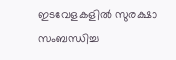ഇടവേളകളിൽ സുരക്ഷാ സംബന്ധിച്ച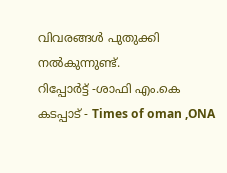വിവരങ്ങൾ പുതുക്കി നൽകുന്നുണ്ട്.
റിപ്പോർട്ട് -ശാഫി എം.കെ
കടപ്പാട് - Times of oman ,ONA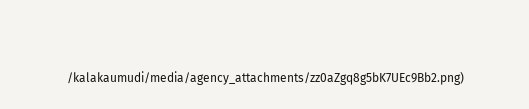/kalakaumudi/media/agency_attachments/zz0aZgq8g5bK7UEc9Bb2.png)